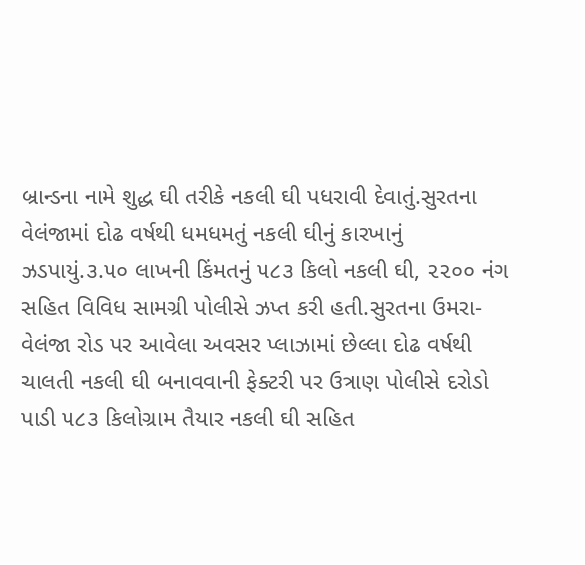બ્રાન્ડના નામે શુદ્ધ ઘી તરીકે નકલી ઘી પધરાવી દેવાતું.સુરતના વેલંજામાં દોઢ વર્ષથી ધમધમતું નકલી ઘીનું કારખાનું ઝડપાયું.૩.૫૦ લાખની કિંમતનું ૫૮૩ કિલો નકલી ઘી, ૨૨૦૦ નંગ સહિત વિવિધ સામગ્રી પોલીસે ઝપ્ત કરી હતી.સુરતના ઉમરા-વેલંજા રોડ પર આવેલા અવસર પ્લાઝામાં છેલ્લા દોઢ વર્ષથી ચાલતી નકલી ઘી બનાવવાની ફેક્ટરી પર ઉત્રાણ પોલીસે દરોડો પાડી ૫૮૩ કિલોગ્રામ તૈયાર નકલી ઘી સહિત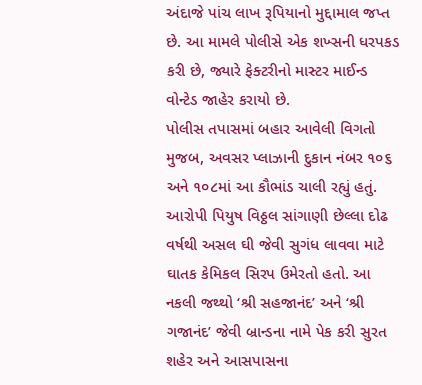અંદાજે પાંચ લાખ રૂપિયાનો મુદ્દામાલ જપ્ત છે. આ મામલે પોલીસે એક શખ્સની ધરપકડ કરી છે, જ્યારે ફેક્ટરીનો માસ્ટર માઈન્ડ વોન્ટેડ જાહેર કરાયો છે.
પોલીસ તપાસમાં બહાર આવેલી વિગતો મુજબ, અવસર પ્લાઝાની દુકાન નંબર ૧૦૬ અને ૧૦૮માં આ કૌભાંડ ચાલી રહ્યું હતું. આરોપી પિયુષ વિઠ્ઠલ સાંગાણી છેલ્લા દોઢ વર્ષથી અસલ ઘી જેવી સુગંધ લાવવા માટે ઘાતક કેમિકલ સિરપ ઉમેરતો હતો. આ નકલી જથ્થો ‘શ્રી સહજાનંદ’ અને ‘શ્રી ગજાનંદ’ જેવી બ્રાન્ડના નામે પેક કરી સુરત શહેર અને આસપાસના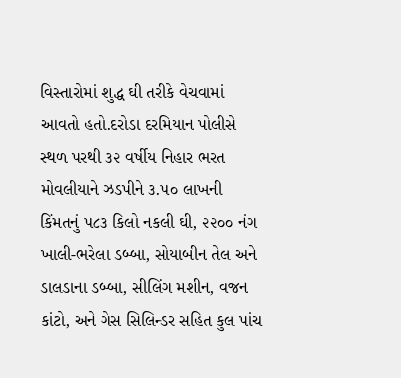વિસ્તારોમાં શુદ્ધ ઘી તરીકે વેચવામાં આવતો હતો.દરોડા દરમિયાન પોલીસે સ્થળ પરથી ૩૨ વર્ષીય નિહાર ભરત મોવલીયાને ઝડપીને ૩.૫૦ લાખની કિંમતનું ૫૮૩ કિલો નકલી ઘી, ૨૨૦૦ નંગ ખાલી-ભરેલા ડબ્બા, સોયાબીન તેલ અને ડાલડાના ડબ્બા, સીલિંગ મશીન, વજન કાંટો, અને ગેસ સિલિન્ડર સહિત કુલ પાંચ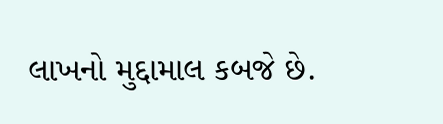લાખનો મુદ્દામાલ કબજે છે.